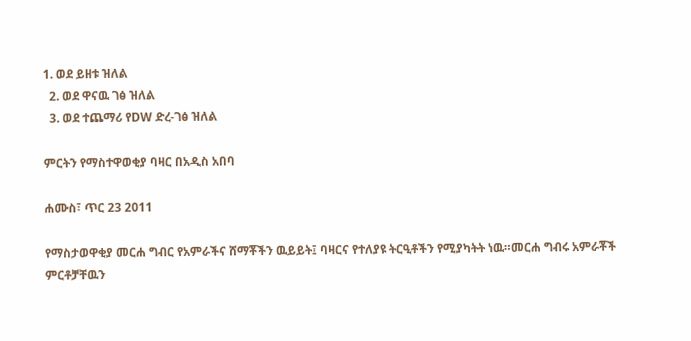1. ወደ ይዘቱ ዝለል
  2. ወደ ዋናዉ ገፅ ዝለል
  3. ወደ ተጨማሪ የDW ድረ-ገፅ ዝለል

ምርትን የማስተዋወቂያ ባዛር በአዲስ አበባ

ሐሙስ፣ ጥር 23 2011

የማስታወዋቂያ መርሐ ግብር የአምራችና ሸማቾችን ዉይይት፤ ባዛርና የተለያዩ ትርዒቶችን የሚያካትት ነዉ።መርሐ ግብሩ አምራቾች ምርቶቻቸዉን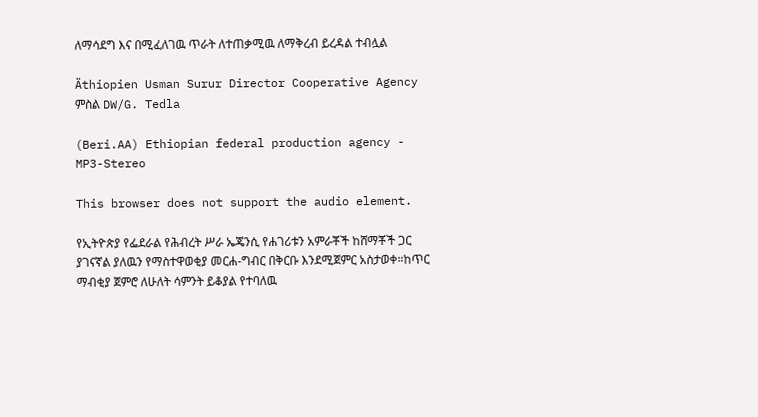ለማሳደግ እና በሚፈለገዉ ጥራት ለተጠቃሚዉ ለማቅረብ ይረዳል ተብሏል

Äthiopien Usman Surur Director Cooperative Agency
ምስል DW/G. Tedla

(Beri.AA) Ethiopian federal production agency - MP3-Stereo

This browser does not support the audio element.

የኢትዮጵያ የፌደራል የሕብረት ሥራ ኤጄንሲ የሐገሪቱን አምራቾች ከሸማቾች ጋር ያገናኛል ያለዉን የማስተዋወቂያ መርሐ-ግብር በቅርቡ እንደሚጀምር አስታወቀ።ከጥር ማብቂያ ጀምሮ ለሁለት ሳምንት ይቆያል የተባለዉ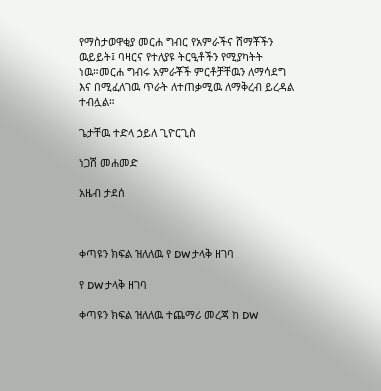የማስታወዋቂያ መርሐ ግብር የአምራችና ሸማቾችን ዉይይት፤ ባዛርና የተለያዩ ትርዒቶችን የሚያካትት ነዉ።መርሐ ግብሩ አምራቾች ምርቶቻቸዉን ለማሳደግ እና በሚፈለገዉ ጥራት ለተጠቃሚዉ ለማቅረብ ይረዳል ተብሏል።

ጌታቸዉ ተድላ ኃይለ ጊዮርጊስ

ነጋሽ መሐመድ

አዜብ ታደሰ



ቀጣዩን ክፍል ዝለለዉ የ DW ታላቅ ዘገባ

የ DW ታላቅ ዘገባ

ቀጣዩን ክፍል ዝለለዉ ተጨማሪ መረጃ ከ DW